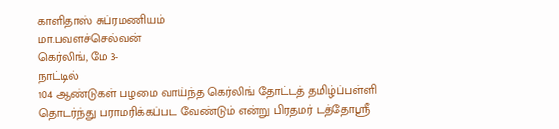காளிதாஸ் சுப்ரமணியம்
மா.பவளச்செல்வன்
கெர்லிங், மே 3-
நாட்டில்
104 ஆண்டுகள் பழமை வாய்ந்த கெர்லிங் தோட்டத் தமிழ்ப்பள்ளி தொடர்ந்து பராமரிக்கப்பட வேண்டும் என்று பிரதமர் டத்தோஸ்ரீ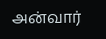அன்வார்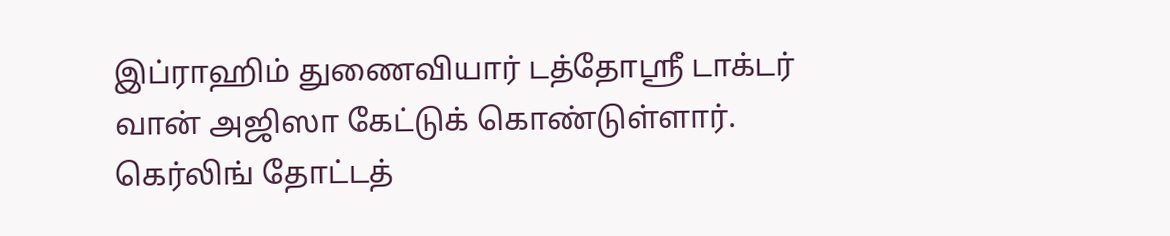இப்ராஹிம் துணைவியார் டத்தோஸ்ரீ டாக்டர் வான் அஜிஸா கேட்டுக் கொண்டுள்ளார்.
கெர்லிங் தோட்டத்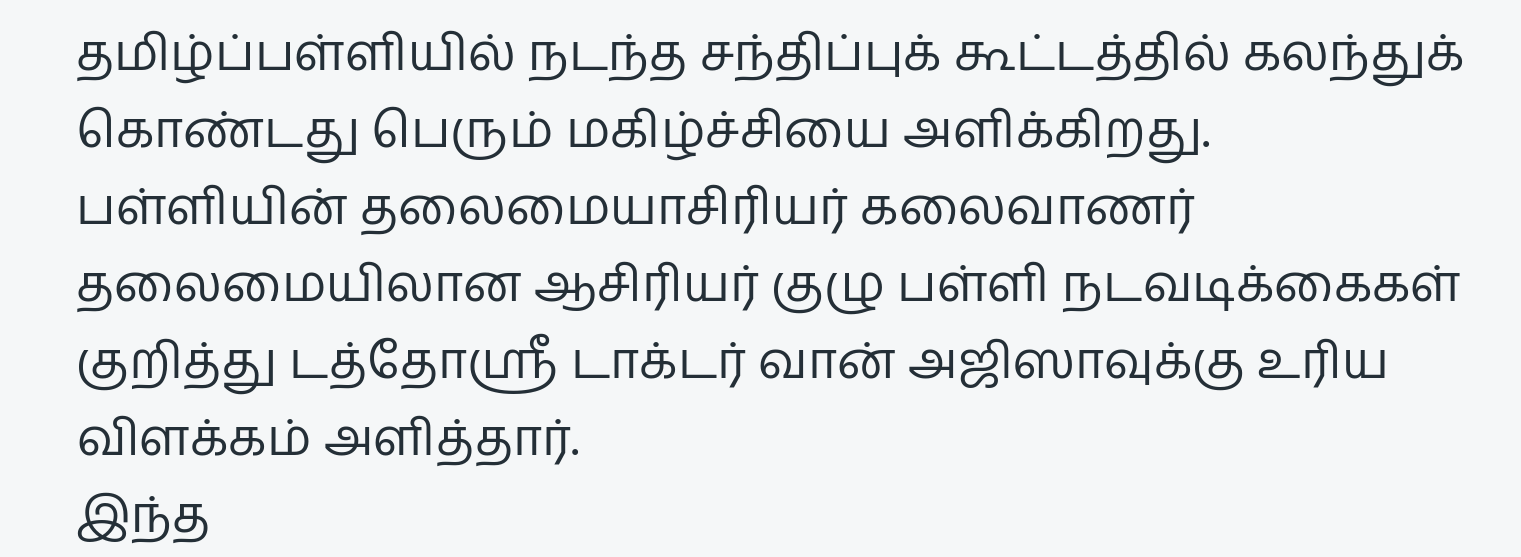தமிழ்ப்பள்ளியில் நடந்த சந்திப்புக் கூட்டத்தில் கலந்துக் கொண்டது பெரும் மகிழ்ச்சியை அளிக்கிறது.
பள்ளியின் தலைமையாசிரியர் கலைவாணர் தலைமையிலான ஆசிரியர் குழு பள்ளி நடவடிக்கைகள் குறித்து டத்தோஸ்ரீ டாக்டர் வான் அஜிஸாவுக்கு உரிய விளக்கம் அளித்தார்.
இந்த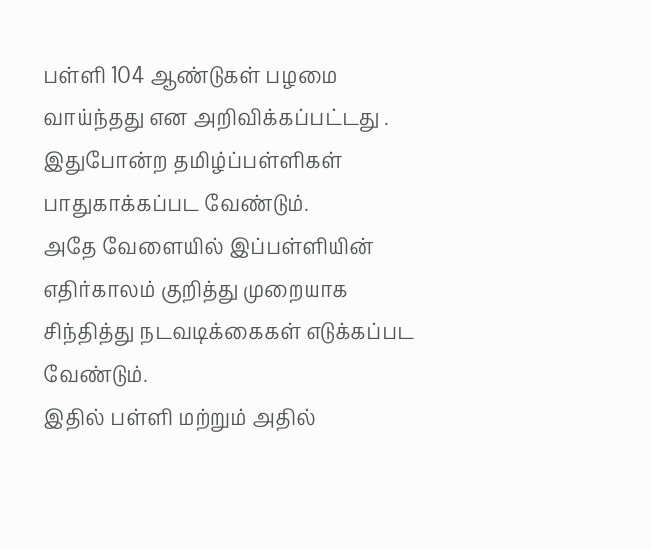பள்ளி 104 ஆண்டுகள் பழமை வாய்ந்தது என அறிவிக்கப்பட்டது .
இதுபோன்ற தமிழ்ப்பள்ளிகள் பாதுகாக்கப்பட வேண்டும்.
அதே வேளையில் இப்பள்ளியின் எதிர்காலம் குறித்து முறையாக சிந்தித்து நடவடிக்கைகள் எடுக்கப்பட வேண்டும்.
இதில் பள்ளி மற்றும் அதில்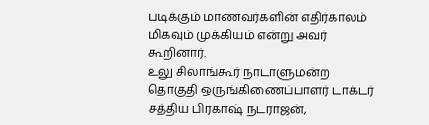படிக்கும் மாணவர்களின் எதிர்காலம் மிகவும் முக்கியம் என்று அவர் கூறினார்.
உலு சிலாங்கூர் நாடாளுமன்ற தொகுதி ஒருங்கிணைப்பாளர் டாக்டர் சத்திய பிரகாஷ் நடராஜன்,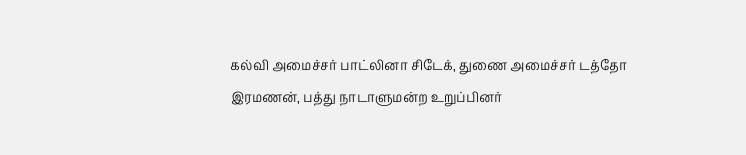கல்வி அமைச்சர் பாட்லினா சிடேக், துணை அமைச்சர் டத்தோ இரமணன், பத்து நாடாளுமன்ற உறுப்பினர்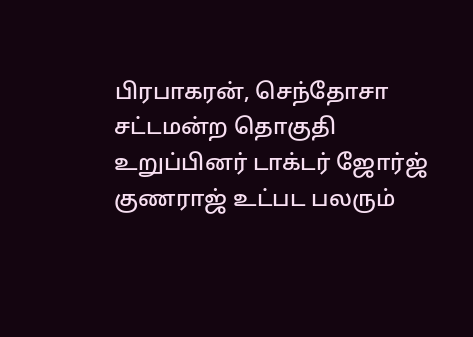பிரபாகரன், செந்தோசா சட்டமன்ற தொகுதி உறுப்பினர் டாக்டர் ஜோர்ஜ் குணராஜ் உட்பட பலரும்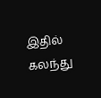இதில் கலந்து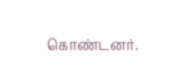கொண்டனர்.